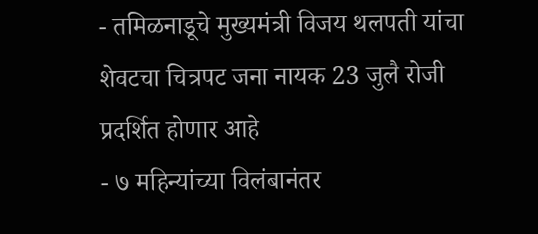- तमिळनाडूचे मुख्यमंत्री विजय थलपती यांचा शेवटचा चित्रपट जना नायक 23 जुलै रोजी प्रदर्शित होणार आहे
- ७ महिन्यांच्या विलंबानंतर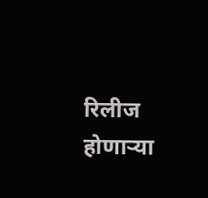रिलीज होणाऱ्या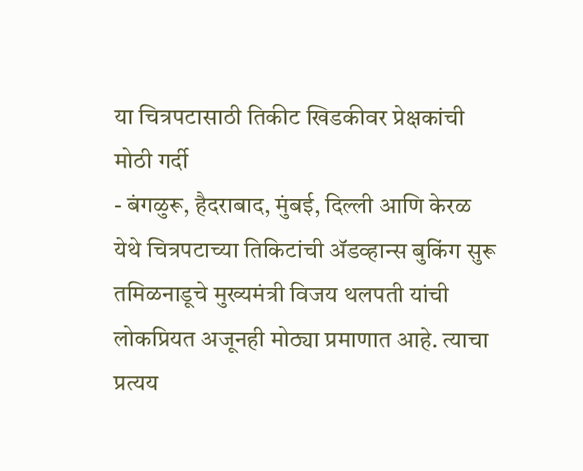या चित्रपटासाठी तिकीट खिडकीवर प्रेक्षकांची मोठी गर्दी
- बंगळुरू, हैदराबाद, मुंबई, दिल्ली आणि केरळ येथे चित्रपटाच्या तिकिटांची ॲडव्हान्स बुकिंग सुरू
तमिळनाडूचे मुख्यमंत्री विजय थलपती यांची लोकप्रियत अजूनही मोठ्या प्रमाणात आहे. त्याचा प्रत्यय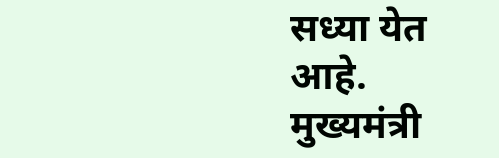सध्या येत आहे. मुख्यमंत्री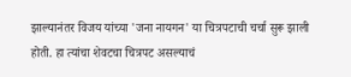झाल्यानंतर विजय यांच्या 'जना नायगन' या चित्रपटाची चर्चा सुरू झाली होती. हा त्यांचा शेवटचा चित्रपट असल्याचं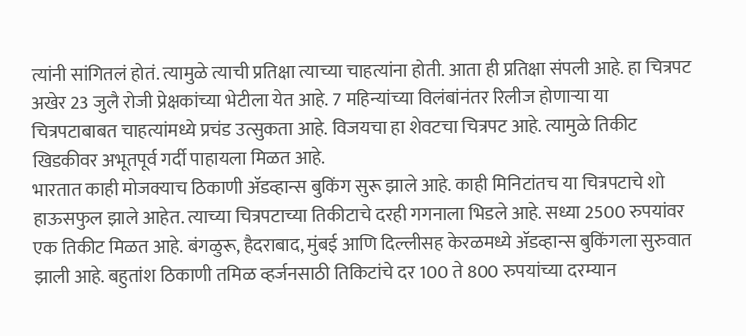त्यांनी सांगितलं होतं. त्यामुळे त्याची प्रतिक्षा त्याच्या चाहत्यांना होती. आता ही प्रतिक्षा संपली आहे. हा चित्रपट अखेर 23 जुलै रोजी प्रेक्षकांच्या भेटीला येत आहे. 7 महिन्यांच्या विलंबांनंतर रिलीज होणाऱ्या या चित्रपटाबाबत चाहत्यांमध्ये प्रचंड उत्सुकता आहे. विजयचा हा शेवटचा चित्रपट आहे. त्यामुळे तिकीट खिडकीवर अभूतपूर्व गर्दी पाहायला मिळत आहे.
भारतात काही मोजक्याच ठिकाणी ॲडव्हान्स बुकिंग सुरू झाले आहे. काही मिनिटांतच या चित्रपटाचे शो हाऊसफुल झाले आहेत. त्याच्या चित्रपटाच्या तिकीटाचे दरही गगनाला भिडले आहे. सध्या 2500 रुपयांवर एक तिकीट मिळत आहे. बंगळुरू, हैदराबाद, मुंबई आणि दिल्लीसह केरळमध्ये ॲडव्हान्स बुकिंगला सुरुवात झाली आहे. बहुतांश ठिकाणी तमिळ व्हर्जनसाठी तिकिटांचे दर 100 ते 800 रुपयांच्या दरम्यान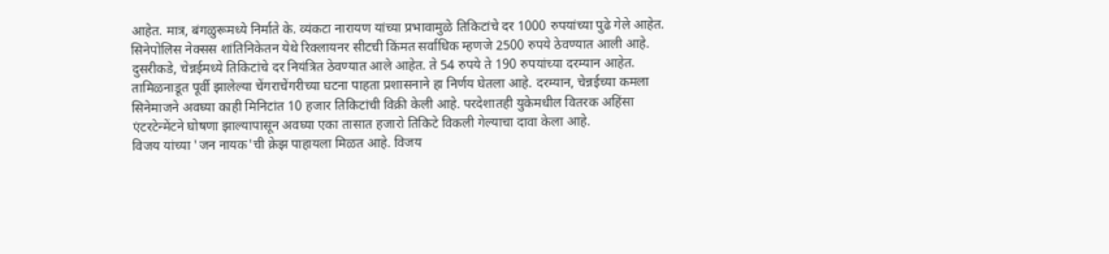आहेत. मात्र, बंगळुरूमध्ये निर्माते के. व्यंकटा नारायण यांच्या प्रभावामुळे तिकिटांचे दर 1000 रुपयांच्या पुढे गेले आहेत.
सिनेपोलिस नेक्सस शांतिनिकेतन येथे रिक्लायनर सीटची किंमत सर्वाधिक म्हणजे 2500 रुपये ठेवण्यात आली आहे. दुसरीकडे, चेन्नईमध्ये तिकिटांचे दर नियंत्रित ठेवण्यात आले आहेत. ते 54 रुपये ते 190 रुपयांच्या दरम्यान आहेत. तामिळनाडूत पूर्वी झालेल्या चेंगराचेंगरीच्या घटना पाहता प्रशासनाने हा निर्णय घेतला आहे. दरम्यान, चेन्नईच्या कमला सिनेमाजने अवघ्या काही मिनिटांत 10 हजार तिकिटांची विक्री केली आहे. परदेशातही युकेमधील वितरक अहिंसा एंटरटेन्मेंटने घोषणा झाल्यापासून अवघ्या एका तासात हजारो तिकिटे विकली गेल्याचा दावा केला आहे.
विजय यांच्या 'जन नायक'ची क्रेझ पाहायला मिळत आहे. विजय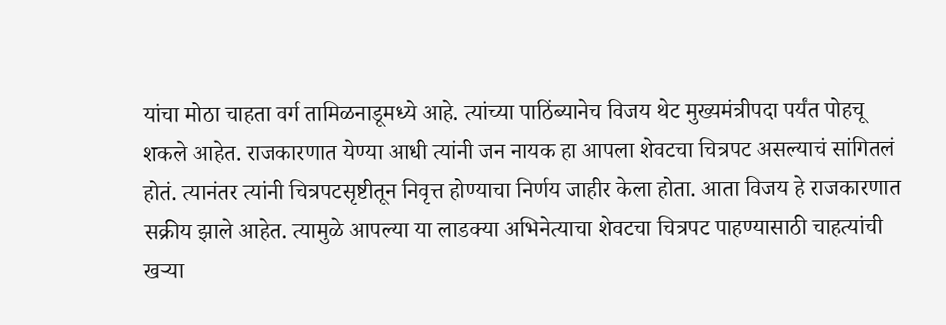यांचा मोठा चाहता वर्ग तामिळनाडूमध्ये आहे. त्यांच्या पाठिंब्यानेच विजय थेट मुख्यमंत्रीपदा पर्यंत पोहचू शकले आहेत. राजकारणात येण्या आधी त्यांनी जन नायक हा आपला शेवटचा चित्रपट असल्याचं सांगितलं होतं. त्यानंतर त्यांनी चित्रपटसृष्टीतून निवृत्त होण्याचा निर्णय जाहीर केला होता. आता विजय हे राजकारणात सक्रीय झाले आहेत. त्यामुळे आपल्या या लाडक्या अभिनेत्याचा शेवटचा चित्रपट पाहण्यासाठी चाहत्यांची खऱ्या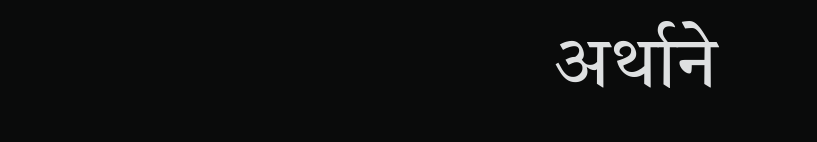अर्थाने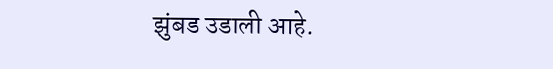झुंबड उडाली आहे.